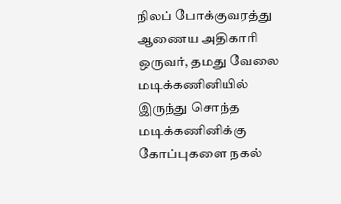நிலப் போக்குவரத்து ஆணைய அதிகாரி ஒருவர், தமது வேலை மடிக்கணினியில் இருந்து சொந்த மடிக்கணினிக்கு கோப்புகளை நகல்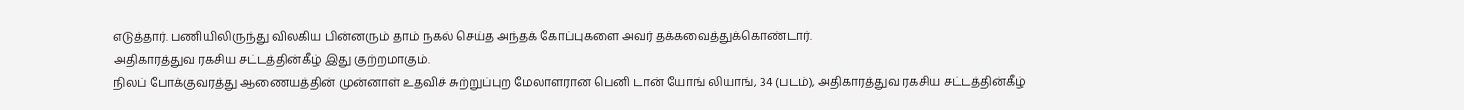எடுத்தார். பணியிலிருந்து விலகிய பின்னரும் தாம் நகல் செய்த அந்தக் கோப்புகளை அவர் தக்கவைத்துக்கொண்டார்.
அதிகாரத்துவ ரகசிய சட்டத்தின்கீழ் இது குற்றமாகும்.
நிலப் போக்குவரத்து ஆணையத்தின் முன்னாள் உதவிச் சுற்றுப்புற மேலாளரான பெனி டான் யோங் லியாங், 34 (படம்), அதிகாரத்துவ ரகசிய சட்டத்தின்கீழ்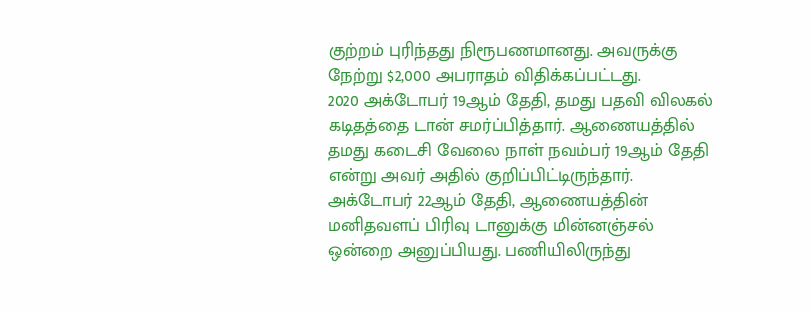குற்றம் புரிந்தது நிரூபணமானது. அவருக்கு நேற்று $2,000 அபராதம் விதிக்கப்பட்டது.
2020 அக்டோபர் 19ஆம் தேதி, தமது பதவி விலகல் கடிதத்தை டான் சமர்ப்பித்தார். ஆணையத்தில் தமது கடைசி வேலை நாள் நவம்பர் 19ஆம் தேதி என்று அவர் அதில் குறிப்பிட்டிருந்தார்.
அக்டோபர் 22ஆம் தேதி, ஆணையத்தின் மனிதவளப் பிரிவு டானுக்கு மின்னஞ்சல் ஒன்றை அனுப்பியது. பணியிலிருந்து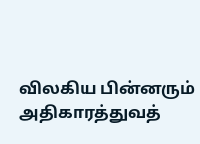விலகிய பின்னரும் அதிகாரத்துவத்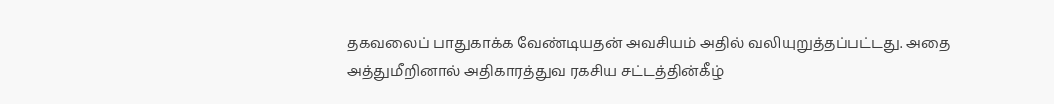தகவலைப் பாதுகாக்க வேண்டியதன் அவசியம் அதில் வலியுறுத்தப்பட்டது. அதை அத்துமீறினால் அதிகாரத்துவ ரகசிய சட்டத்தின்கீழ்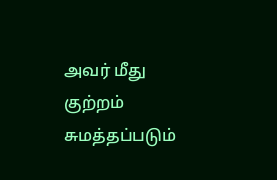அவர் மீது குற்றம் சுமத்தப்படும்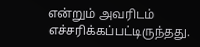என்றும் அவரிடம் எச்சரிக்கப்பட்டிருந்தது.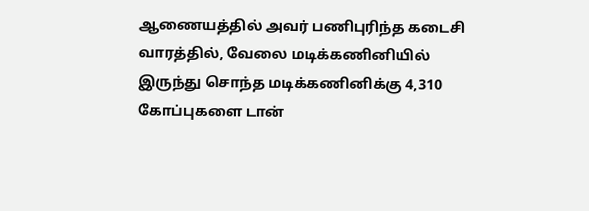ஆணையத்தில் அவர் பணிபுரிந்த கடைசி வாரத்தில், வேலை மடிக்கணினியில் இருந்து சொந்த மடிக்கணினிக்கு 4,310 கோப்புகளை டான்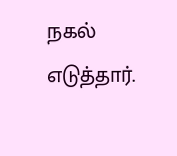நகல் எடுத்தார்.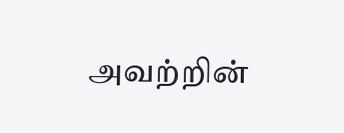அவற்றின்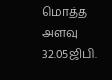மொத்த அளவு 32.05ஜிபி.